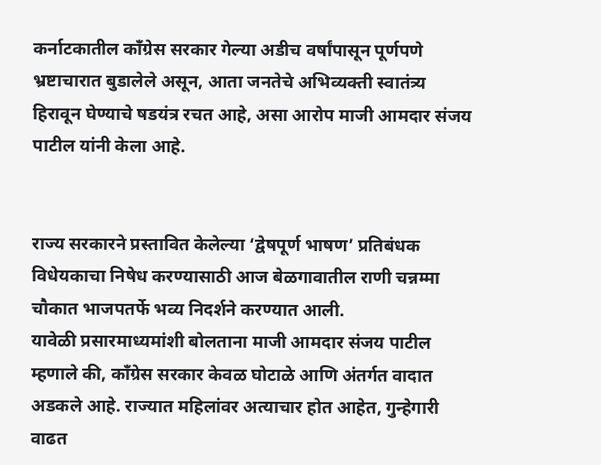कर्नाटकातील काँग्रेस सरकार गेल्या अडीच वर्षांपासून पूर्णपणे भ्रष्टाचारात बुडालेले असून, आता जनतेचे अभिव्यक्ती स्वातंत्र्य हिरावून घेण्याचे षडयंत्र रचत आहे, असा आरोप माजी आमदार संजय पाटील यांनी केला आहे.


राज्य सरकारने प्रस्तावित केलेल्या ‘द्वेषपूर्ण भाषण’ प्रतिबंधक विधेयकाचा निषेध करण्यासाठी आज बेळगावातील राणी चन्नम्मा चौकात भाजपतर्फे भव्य निदर्शने करण्यात आली.
यावेळी प्रसारमाध्यमांशी बोलताना माजी आमदार संजय पाटील म्हणाले की, काँग्रेस सरकार केवळ घोटाळे आणि अंतर्गत वादात अडकले आहे. राज्यात महिलांवर अत्याचार होत आहेत, गुन्हेगारी वाढत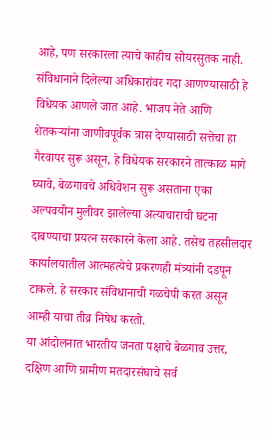आहे, पण सरकारला त्याचे काहीच सोयरसुतक नाही. संविधानाने दिलेल्या अधिकारांवर गदा आणण्यासाठी हे विधेयक आणले जात आहे. भाजप नेते आणि शेतकऱ्यांना जाणीवपूर्वक त्रास देण्यासाठी सत्तेचा हा गैरवापर सुरू असून, हे विधेयक सरकारने तात्काळ मागे घ्यावे, बेळगावचे अधिवेशन सुरू असताना एका अल्पवयीन मुलीवर झालेल्या अत्याचाराची घटना दाबण्याचा प्रयत्न सरकारने केला आहे. तसेच तहसीलदार कार्यालयातील आत्महत्येचे प्रकरणही मंत्र्यांनी दडपून टाकले. हे सरकार संविधानाची गळचेपी करत असून आम्ही याचा तीव्र निषेध करतो.
या आंदोलनात भारतीय जनता पक्षाचे बेळगाव उत्तर, दक्षिण आणि ग्रामीण मतदारसंघाचे सर्व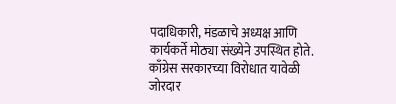पदाधिकारी, मंडळाचे अध्यक्ष आणि कार्यकर्ते मोठ्या संख्येने उपस्थित होते. काँग्रेस सरकारच्या विरोधात यावेळी जोरदार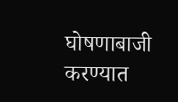घोषणाबाजी करण्यात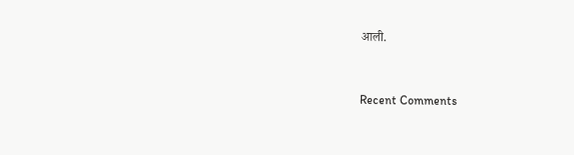आली.


Recent Comments